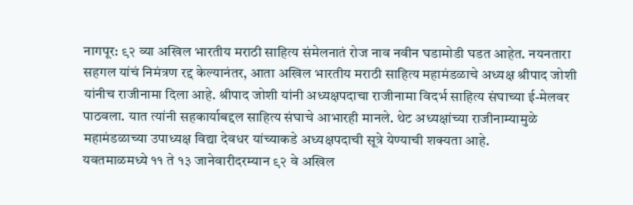नागपूर: ९२ व्या अखिल भारतीय मराठी साहित्य संमेलनातं रोज नाव नवीन घडामोडी घडत आहेत. नयनतारा सहगल यांचं निमंत्रण रद्द केल्यानंतर, आता अखिल भारतीय मराठी साहित्य महामंडळाचे अध्यक्ष श्रीपाद जोशी यांनीच राजीनामा दिला आहे. श्रीपाद जोशी यांनी अध्यक्षपदाचा राजीनामा विदर्भ साहित्य संघाच्या ई-मेलवर पाठवला. यात त्यांनी सहकार्याबद्दल साहित्य संघाचे आभारही मानले. थेट अध्यक्षांच्या राजीनाम्यामुळे महामंडळाच्या उपाध्यक्ष विद्या देवधर यांच्याकडे अध्यक्षपदाची सूत्रे येण्याची शक्यता आहे.
यवतमाळमध्ये ११ ते १३ जानेवारीदरम्यान ९२ वे अखिल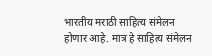भारतीय मराठी साहित्य संमेलन होणार आहे. मात्र हे साहित्य संमेलन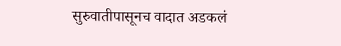सुरुवातीपासूनच वादात अडकलं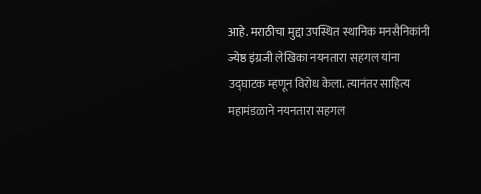आहे. मराठीचा मुद्दा उपस्थित स्थानिक मनसैनिकांनी ज्येष्ठ इंग्रजी लेखिका नयनतारा सहगल यांना उद्घाटक म्हणून विरोध केला. त्यानंतर साहित्य महामंडळाने नयनतारा सहगल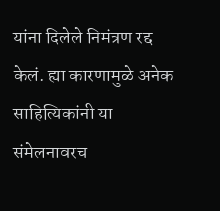यांना दिलेले निमंत्रण रद्द केलं. ह्या कारणामुळे अनेक साहित्यिकांनी या संमेलनावरच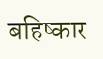बहिष्कार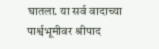घातला. या सर्व वादाच्या पार्श्वभूमीवर श्रीपाद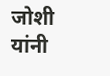जोशी यांनी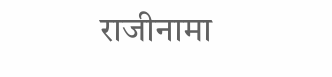राजीनामा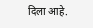दिला आहे.